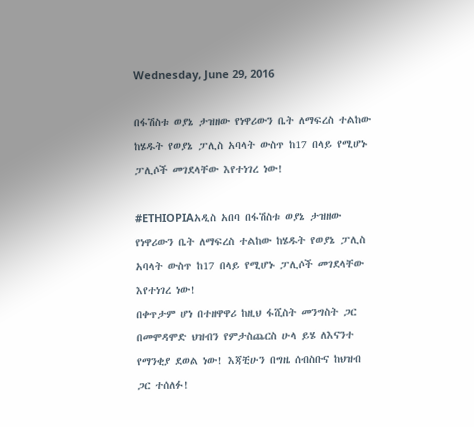Wednesday, June 29, 2016

በፋሽስቱ ወያኔ ታዝዘው የነዋሪውን ቤት ለማፍረስ ተልከው ከሄዱት የወያኔ ፓሊስ አባላት ውስጥ ከ17 በላይ የሚሆኑ ፓሊሶች መገደላቸው እየተነገረ ነው!

#ETHIOPIAአዲስ አበባ በፋሽስቱ ወያኔ ታዝዘው የነዋሪውን ቤት ለማፍረስ ተልከው ከሄዱት የወያኔ ፓሊስ አባላት ውስጥ ከ17 በላይ የሚሆኑ ፓሊሶች መገደላቸው እየተነገረ ነው!
በቀጥታም ሆነ በተዘዋዋሪ ከዚህ ፋሺስት መንግስት ጋር በመሞዳሞድ ህዝብን የምታስጨርስ ሁላ ይሄ ለእናንተ የማንቂያ ደወል ነው! እጃቺሁን በግዜ ሰብስቡና ከህዝብ ጋር ተሰለፉ!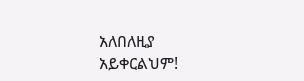አለበለዚያ አይቀርልህም!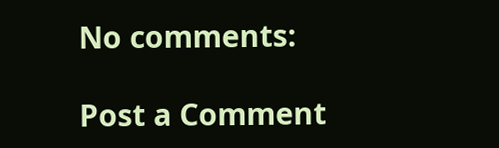No comments:

Post a Comment